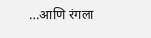…आणि रंगला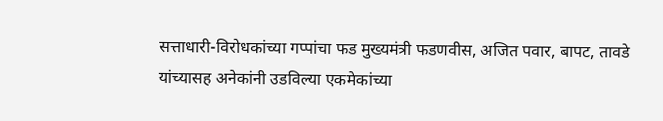सत्ताधारी-विरोधकांच्या गप्पांचा फड मुख्यमंत्री फडणवीस, अजित पवार, बापट, तावडे यांच्यासह अनेकांनी उडविल्या एकमेकांच्या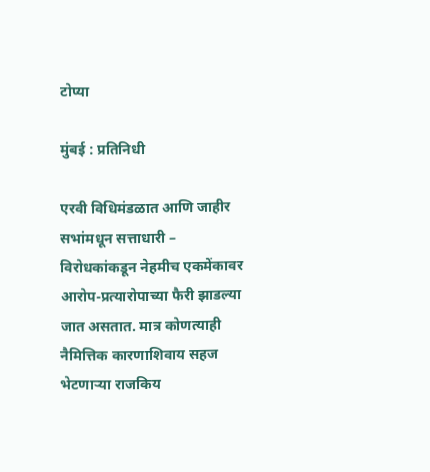टोप्या

मुंबई : प्रतिनिधी

एरवी विधिमंडळात आणि जाहीर सभांमधून सत्ताधारी – विरोधकांकडून नेहमीच एकमेंकावर आरोप-प्रत्यारोपाच्या फैरी झाडल्या जात असतात. मात्र कोणत्याही नैमित्तिक कारणाशिवाय सहज भेटणाऱ्या राजकिय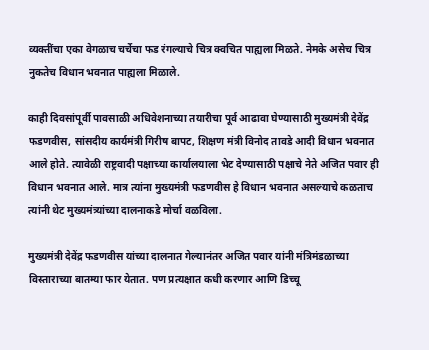व्यक्तींचा एका वेगळाच चर्चेचा फड रंगल्याचे चित्र क्वचित पाह्यला मिळते. नेमके असेच चित्र नुकतेच विधान भवनात पाह्यला मिळाले.

काही दिवसांपूर्वी पावसाळी अधिवेशनाच्या तयारीचा पूर्व आढावा घेण्यासाठी मुख्यमंत्री देवेंद्र फडणवीस, सांसदीय कार्यमंत्री गिरीष बापट, शिक्षण मंत्री विनोद तावडे आदी विधान भवनात आले होते. त्यावेळी राष्ट्रवादी पक्षाच्या कार्यालयाला भेट देण्यासाठी पक्षाचे नेते अजित पवार ही विधान भवनात आले. मात्र त्यांना मुख्यमंत्री फडणवीस हे विधान भवनात असल्याचे कळताच त्यांनी थेट मुख्यमंत्र्यांच्या दालनाकडे मोर्चा वळविला.

मुख्यमंत्री देवेंद्र फडणवीस यांच्या दालनात गेल्यानंतर अजित पवार यांनी मंत्रिमंडळाच्या विस्ताराच्या बातम्या फार येतात. पण प्रत्यक्षात कधी करणार आणि डिच्चू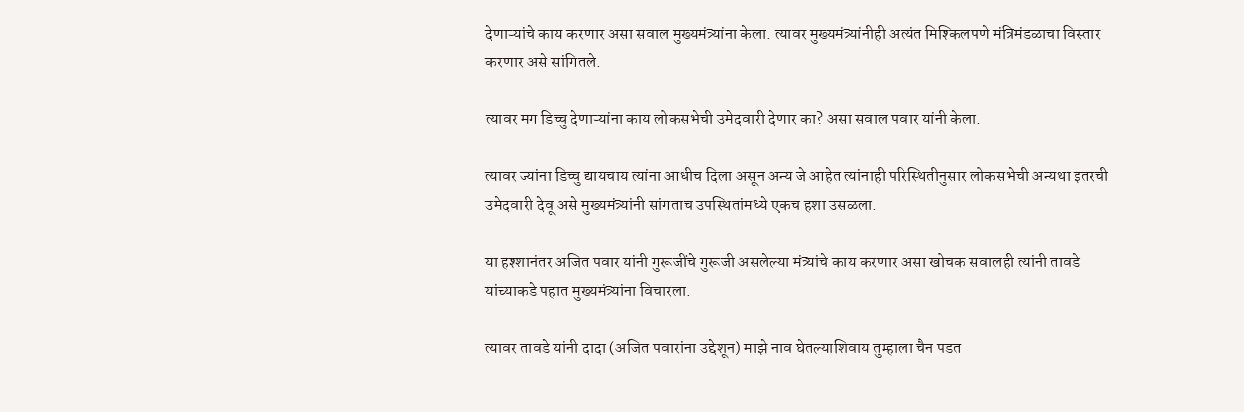देणाऱ्यांचे काय करणार असा सवाल मुख्यमंत्र्यांना केला. त्यावर मुख्यमंत्र्यांनीही अत्यंत मिश्किलपणे मंत्रिमंडळाचा विस्तार करणार असे सांगितले.

त्यावर मग डिच्चु देणाऱ्यांना काय लोकसभेची उमेदवारी देणार का? असा सवाल पवार यांनी केला.

त्यावर ज्यांना डिच्चु द्यायचाय त्यांना आधीच दिला असून अन्य जे आहेत त्यांनाही परिस्थितीनुसार लोकसभेची अन्यथा इतरची उमेदवारी देवू असे मुख्यमंत्र्यांनी सांगताच उपस्थितांमध्ये एकच हशा उसळला.

या हश्शानंतर अजित पवार यांनी गुरूजींचे गुरूजी असलेल्या मंत्र्यांचे काय करणार असा खोचक सवालही त्यांनी तावडे यांच्याकडे पहात मुख्यमंत्र्यांना विचारला.

त्यावर तावडे यांनी दादा (अजित पवारांना उद्देशून) माझे नाव घेतल्याशिवाय तुम्हाला चैन पडत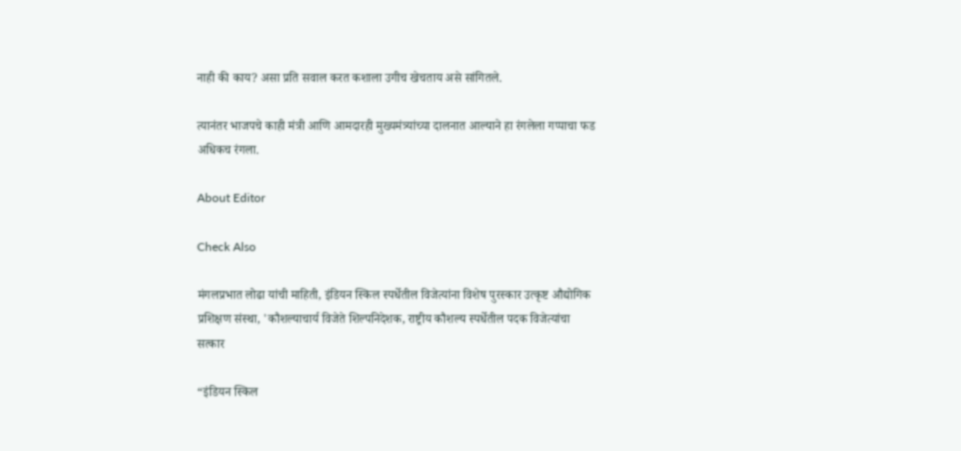नाही की काय? असा प्रति सवाल करत कशाला उगीच खेचताय असे सांगितले.

त्यानंतर भाजपचे काही मंत्री आणि आमदारही मुख्यमंत्र्यांच्या दालनात आल्याने हा रंगलेला गप्पाचा फड अधिकच रंगला.

About Editor

Check Also

मंगलप्रभात लोढा यांची माहिती, इंडियन स्किल स्पर्धेतील विजेत्यांना विशेष पुरस्कार उत्कृष्ट औद्योगिक प्रशिक्षण संस्था, 'कौशल्याचार्य विजेते शिल्पनिदेशक, राष्ट्रीय कौशल्य स्पर्धेतील पदक विजेत्यांचा सत्कार

“इंडियन स्किल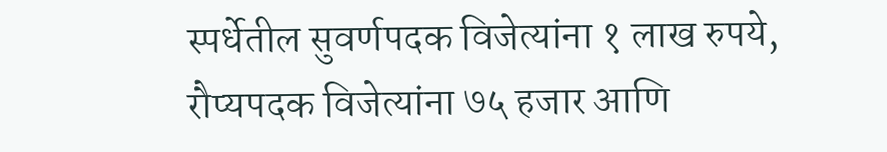स्पर्धेतील सुवर्णपदक विजेत्यांना १ लाख रुपये, रौप्यपदक विजेत्यांना ७५ हजार आणि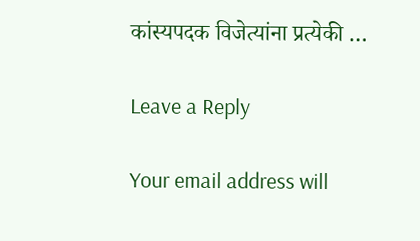कांस्यपदक विजेत्यांना प्रत्येकी …

Leave a Reply

Your email address will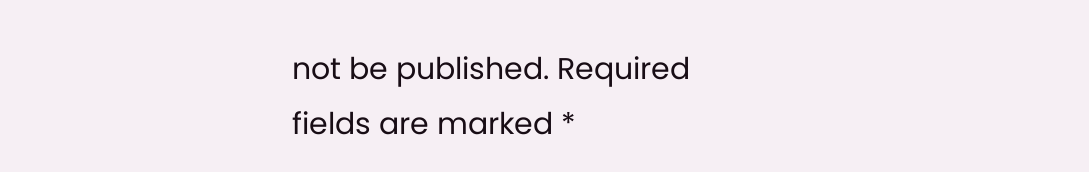not be published. Required fields are marked *